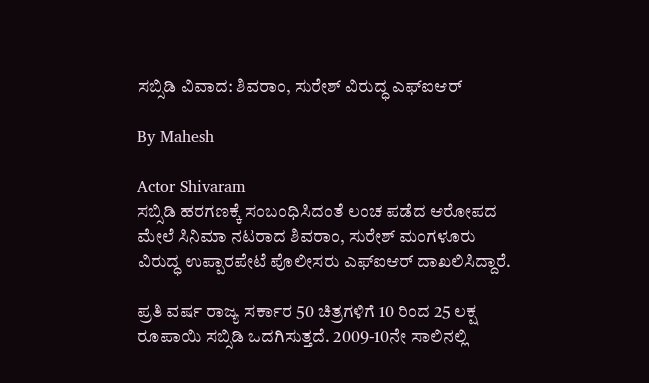ಸಬ್ಸಿಡಿ ವಿವಾದ: ಶಿವರಾಂ, ಸುರೇಶ್ ವಿರುದ್ಧ ಎಫ್‌ಐಆರ್

By Mahesh

Actor Shivaram
ಸಬ್ಸಿಡಿ ಹರಗಣಕ್ಕೆ ಸಂಬಂಧಿಸಿದಂತೆ ಲಂಚ ಪಡೆದ ಆರೋಪದ ಮೇಲೆ ಸಿನಿಮಾ ನಟರಾದ ಶಿವರಾಂ, ಸುರೇಶ್ ಮಂಗಳೂರು ವಿರುದ್ಧ ಉಪ್ಪಾರಪೇಟೆ ಪೊಲೀಸರು ಎಫ್‌ಐಆರ್ ದಾಖಲಿಸಿದ್ದಾರೆ.

ಪ್ರತಿ ವರ್ಷ ರಾಜ್ಯ ಸರ್ಕಾರ 50 ಚಿತ್ರಗಳಿಗೆ 10 ರಿಂದ 25 ಲಕ್ಷ ರೂಪಾಯಿ ಸಬ್ಸಿಡಿ ಒದಗಿಸುತ್ತದೆ. 2009-10ನೇ ಸಾಲಿನಲ್ಲಿ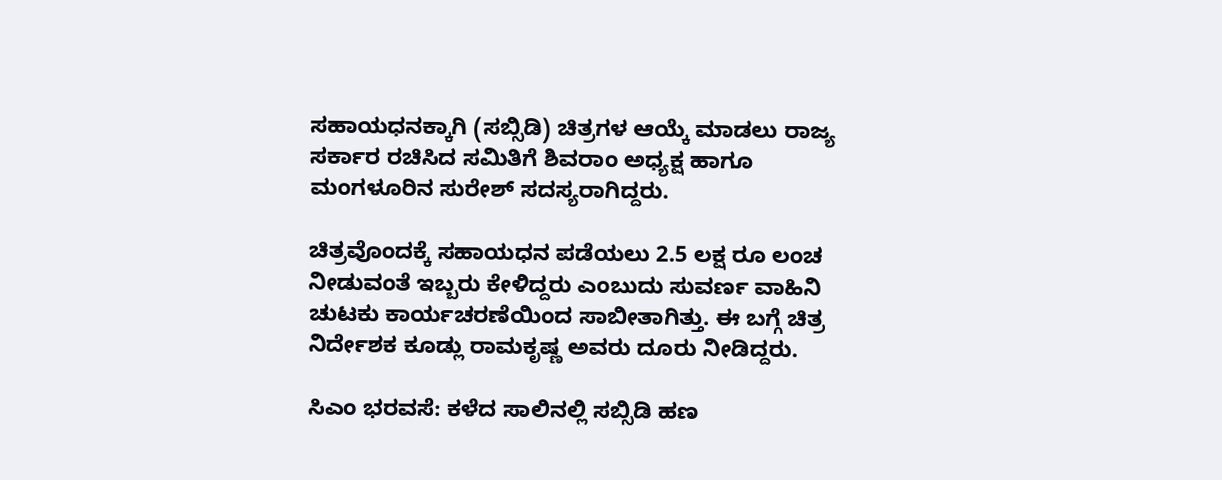ಸಹಾಯಧನಕ್ಕಾಗಿ (ಸಬ್ಸಿಡಿ) ಚಿತ್ರಗಳ ಆಯ್ಕೆ ಮಾಡಲು ರಾಜ್ಯ ಸರ್ಕಾರ ರಚಿಸಿದ ಸಮಿತಿಗೆ ಶಿವರಾಂ ಅಧ್ಯಕ್ಷ ಹಾಗೂ ಮಂಗಳೂರಿನ ಸುರೇಶ್ ಸದಸ್ಯರಾಗಿದ್ದರು.

ಚಿತ್ರವೊಂದಕ್ಕೆ ಸಹಾಯಧನ ಪಡೆಯಲು 2.5 ಲಕ್ಷ ರೂ ಲಂಚ ನೀಡುವಂತೆ ಇಬ್ಬರು ಕೇಳಿದ್ದರು ಎಂಬುದು ಸುವರ್ಣ ವಾಹಿನಿ ಚುಟಕು ಕಾರ್ಯಚರಣೆಯಿಂದ ಸಾಬೀತಾಗಿತ್ತು. ಈ ಬಗ್ಗೆ ಚಿತ್ರ ನಿರ್ದೇಶಕ ಕೂಡ್ಲು ರಾಮಕೃಷ್ಣ ಅವರು ದೂರು ನೀಡಿದ್ದರು.

ಸಿಎಂ ಭರವಸೆ: ಕಳೆದ ಸಾಲಿನಲ್ಲಿ ಸಬ್ಸಿಡಿ ಹಣ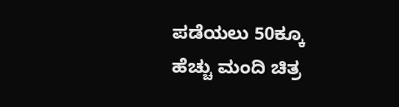ಪಡೆಯಲು 50ಕ್ಕೂ ಹೆಚ್ಚು ಮಂದಿ ಚಿತ್ರ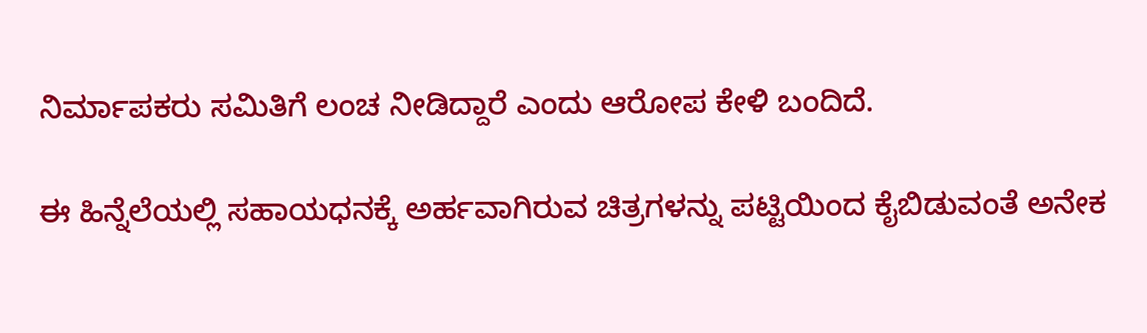ನಿರ್ಮಾಪಕರು ಸಮಿತಿಗೆ ಲಂಚ ನೀಡಿದ್ದಾರೆ ಎಂದು ಆರೋಪ ಕೇಳಿ ಬಂದಿದೆ.

ಈ ಹಿನ್ನೆಲೆಯಲ್ಲಿ ಸಹಾಯಧನಕ್ಕೆ ಅರ್ಹವಾಗಿರುವ ಚಿತ್ರಗಳನ್ನು ಪಟ್ಟಿಯಿಂದ ಕೈಬಿಡುವಂತೆ ಅನೇಕ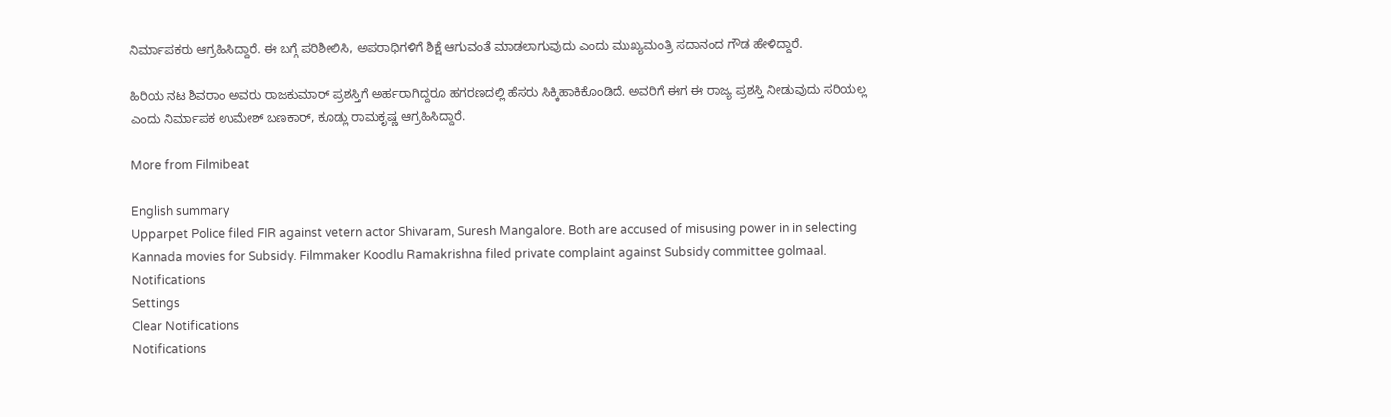ನಿರ್ಮಾಪಕರು ಆಗ್ರಹಿಸಿದ್ದಾರೆ. ಈ ಬಗ್ಗೆ ಪರಿಶೀಲಿಸಿ, ಅಪರಾಧಿಗಳಿಗೆ ಶಿಕ್ಷೆ ಆಗುವಂತೆ ಮಾಡಲಾಗುವುದು ಎಂದು ಮುಖ್ಯಮಂತ್ರಿ ಸದಾನಂದ ಗೌಡ ಹೇಳಿದ್ದಾರೆ.

ಹಿರಿಯ ನಟ ಶಿವರಾಂ ಅವರು ರಾಜಕುಮಾರ್ ಪ್ರಶಸ್ತಿಗೆ ಅರ್ಹರಾಗಿದ್ದರೂ ಹಗರಣದಲ್ಲಿ ಹೆಸರು ಸಿಕ್ಕಿಹಾಕಿಕೊಂಡಿದೆ. ಅವರಿಗೆ ಈಗ ಈ ರಾಜ್ಯ ಪ್ರಶಸ್ತಿ ನೀಡುವುದು ಸರಿಯಲ್ಲ ಎಂದು ನಿರ್ಮಾಪಕ ಉಮೇಶ್ ಬಣಕಾರ್, ಕೂಡ್ಲು ರಾಮಕೃಷ್ಣ ಆಗ್ರಹಿಸಿದ್ದಾರೆ.

More from Filmibeat

English summary
Upparpet Police filed FIR against vetern actor Shivaram, Suresh Mangalore. Both are accused of misusing power in in selecting Kannada movies for Subsidy. Filmmaker Koodlu Ramakrishna filed private complaint against Subsidy committee golmaal.
Notifications
Settings
Clear Notifications
Notifications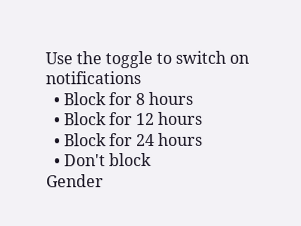Use the toggle to switch on notifications
  • Block for 8 hours
  • Block for 12 hours
  • Block for 24 hours
  • Don't block
Gender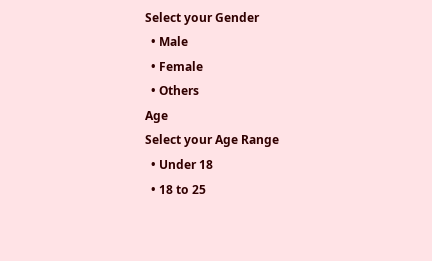Select your Gender
  • Male
  • Female
  • Others
Age
Select your Age Range
  • Under 18
  • 18 to 25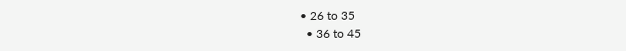• 26 to 35
  • 36 to 45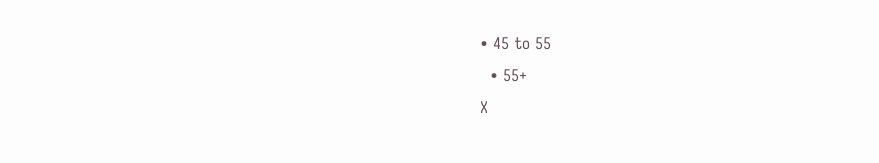• 45 to 55
  • 55+
X